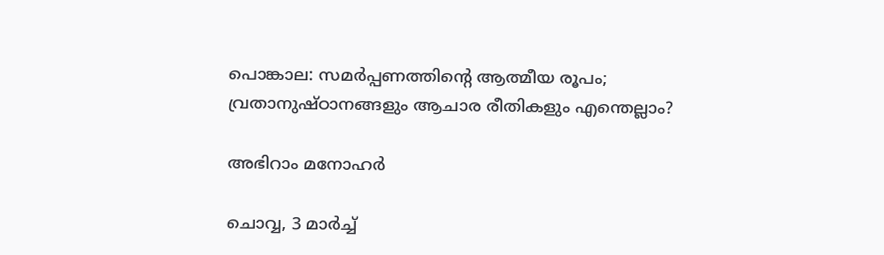പൊങ്കാല: സമർപ്പണത്തിന്റെ ആത്മീയ രൂപം; വ്രതാനുഷ്ഠാനങ്ങളും ആചാര രീതികളും എന്തെല്ലാം?

അഭിറാം മനോഹർ

ചൊവ്വ, 3 മാര്‍ച്ച്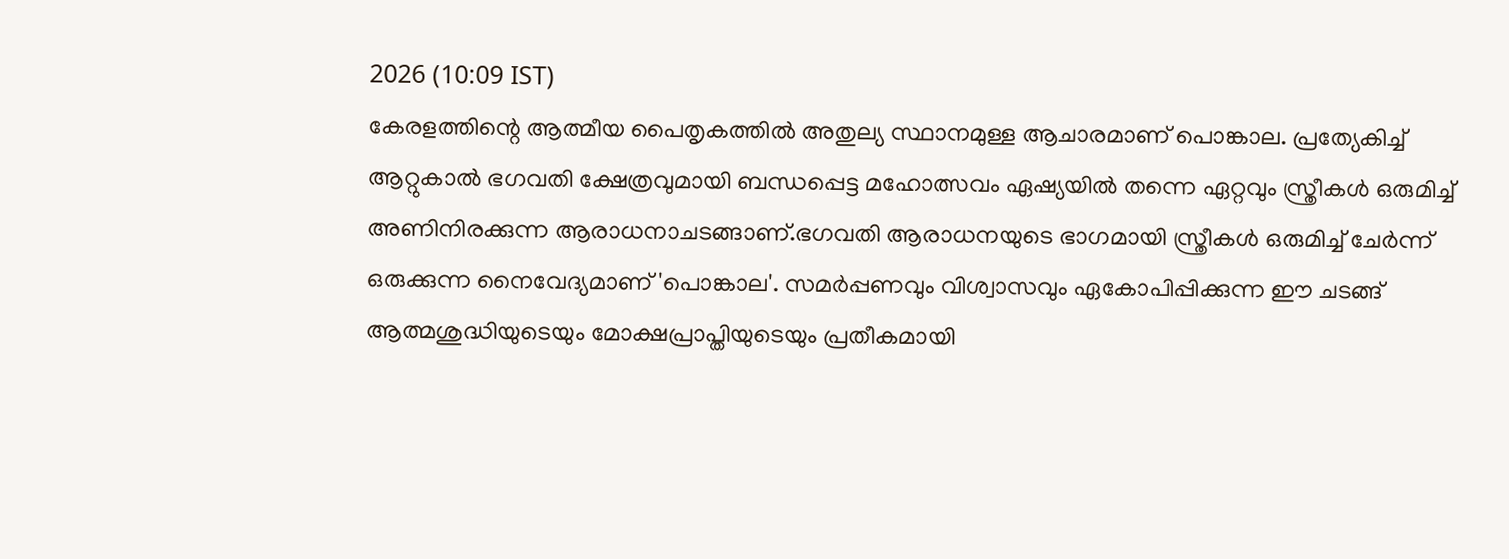2026 (10:09 IST)
കേരളത്തിന്റെ ആത്മീയ പൈതൃകത്തില്‍ അതുല്യ സ്ഥാനമുള്ള ആചാരമാണ് പൊങ്കാല. പ്രത്യേകിച്ച് ആറ്റുകാല്‍ ഭഗവതി ക്ഷേത്രവുമായി ബന്ധപ്പെട്ട മഹോത്സവം ഏഷ്യയില്‍ തന്നെ ഏറ്റവും സ്ത്രീകള്‍ ഒരുമിച്ച് അണിനിരക്കുന്ന ആരാധനാചടങ്ങാണ്.ഭഗവതി ആരാധനയുടെ ഭാഗമായി സ്ത്രീകള്‍ ഒരുമിച്ച് ചേര്‍ന്ന് ഒരുക്കുന്ന നൈവേദ്യമാണ് 'പൊങ്കാല'. സമര്‍പ്പണവും വിശ്വാസവും ഏകോപിപ്പിക്കുന്ന ഈ ചടങ്ങ് ആത്മശുദ്ധിയുടെയും മോക്ഷപ്രാപ്തിയുടെയും പ്രതീകമായി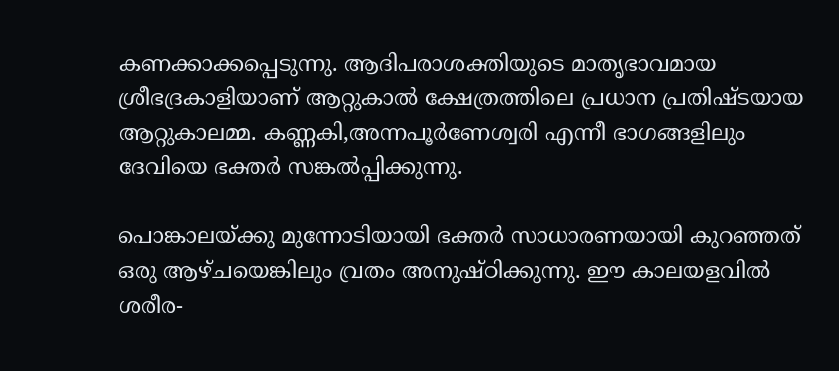കണക്കാക്കപ്പെടുന്നു. ആദിപരാശക്തിയുടെ മാതൃഭാവമായ ശ്രീഭദ്രകാളിയാണ് ആറ്റുകാല്‍ ക്ഷേത്രത്തിലെ പ്രധാന പ്രതിഷ്ടയായ ആറ്റുകാലമ്മ. കണ്ണകി,അന്നപൂര്‍ണേശ്വരി എന്നീ ഭാഗങ്ങളിലും ദേവിയെ ഭക്തര്‍ സങ്കല്‍പ്പിക്കുന്നു.

പൊങ്കാലയ്ക്കു മുന്നോടിയായി ഭക്തര്‍ സാധാരണയായി കുറഞ്ഞത് ഒരു ആഴ്ചയെങ്കിലും വ്രതം അനുഷ്ഠിക്കുന്നു. ഈ കാലയളവില്‍ ശരീര-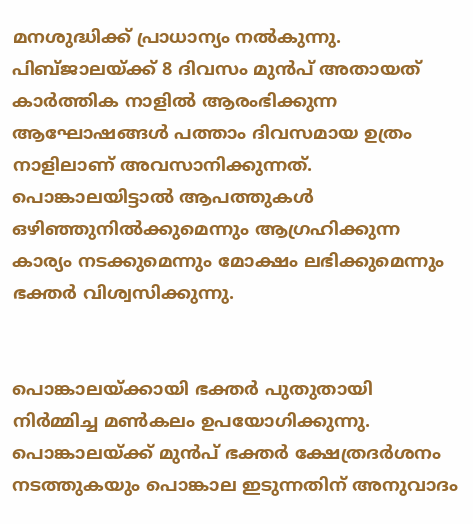മനശുദ്ധിക്ക് പ്രാധാന്യം നല്‍കുന്നു. പിബ്ജാലയ്ക്ക് 8 ദിവസം മുന്‍പ് അതായത് കാര്‍ത്തിക നാളില്‍ ആരംഭിക്കുന്ന ആഘോഷങ്ങള്‍ പത്താം ദിവസമായ ഉത്രം നാളിലാണ് അവസാനിക്കുന്നത്. പൊങ്കാലയിട്ടാല്‍ ആപത്തുകള്‍ ഒഴിഞ്ഞുനില്‍ക്കുമെന്നും ആഗ്രഹിക്കുന്ന കാര്യം നടക്കുമെന്നും മോക്ഷം ലഭിക്കുമെന്നും ഭക്തര്‍ വിശ്വസിക്കുന്നു.


പൊങ്കാലയ്ക്കായി ഭക്തര്‍ പുതുതായി നിര്‍മ്മിച്ച മണ്‍കലം ഉപയോഗിക്കുന്നു. പൊങ്കാലയ്ക്ക് മുന്‍പ് ഭക്തര്‍ ക്ഷേത്രദര്‍ശനം നടത്തുകയും പൊങ്കാല ഇടുന്നതിന് അനുവാദം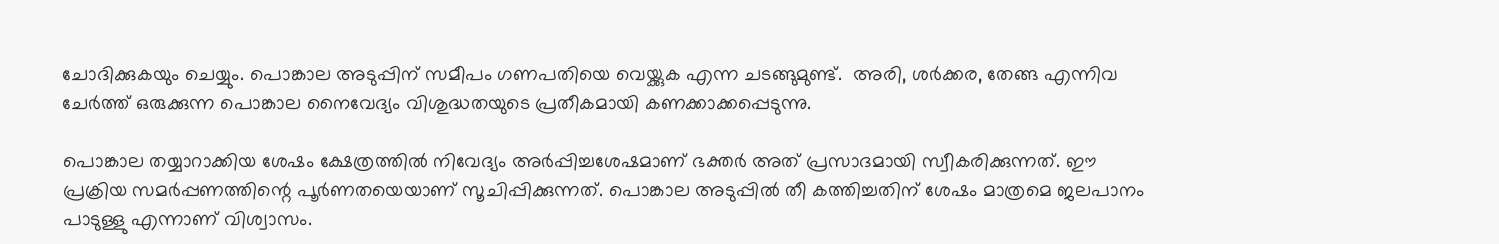ചോദിക്കുകയും ചെയ്യും. പൊങ്കാല അടുപ്പിന് സമീപം ഗണപതിയെ വെയ്ക്കുക എന്ന ചടങ്ങുമുണ്ട്.  അരി, ശര്‍ക്കര, തേങ്ങ എന്നിവ ചേര്‍ത്ത് ഒരുക്കുന്ന പൊങ്കാല നൈവേദ്യം വിശുദ്ധതയുടെ പ്രതീകമായി കണക്കാക്കപ്പെടുന്നു.

പൊങ്കാല തയ്യാറാക്കിയ ശേഷം ക്ഷേത്രത്തില്‍ നിവേദ്യം അര്‍പ്പിച്ചശേഷമാണ് ഭക്തര്‍ അത് പ്രസാദമായി സ്വീകരിക്കുന്നത്. ഈ പ്രക്രിയ സമര്‍പ്പണത്തിന്റെ പൂര്‍ണതയെയാണ് സൂചിപ്പിക്കുന്നത്. പൊങ്കാല അടുപ്പില്‍ തീ കത്തിച്ചതിന് ശേഷം മാത്രമെ ജലപാനം പാടുള്ളു എന്നാണ് വിശ്വാസം.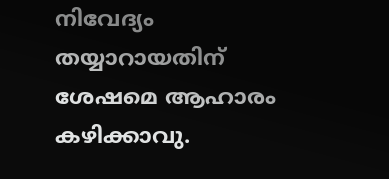നിവേദ്യം തയ്യാറായതിന് ശേഷമെ ആഹാരം കഴിക്കാവു.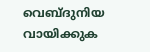വെബ്ദുനിയ വായിക്കുക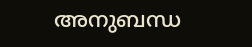അനുബന്ധ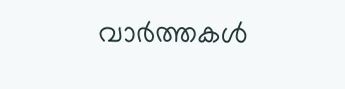വാര്‍ത്തകള്‍